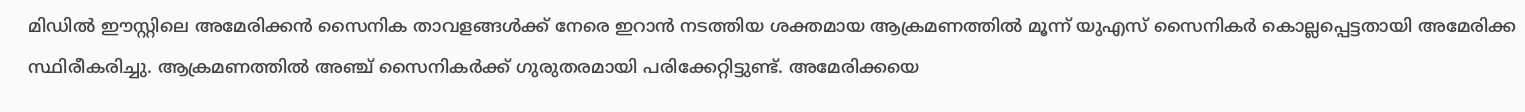മിഡിൽ ഈസ്റ്റിലെ അമേരിക്കൻ സൈനിക താവളങ്ങൾക്ക് നേരെ ഇറാൻ നടത്തിയ ശക്തമായ ആക്രമണത്തിൽ മൂന്ന് യുഎസ് സൈനികർ കൊല്ലപ്പെട്ടതായി അമേരിക്ക സ്ഥിരീകരിച്ചു. ആക്രമണത്തിൽ അഞ്ച് സൈനികർക്ക് ഗുരുതരമായി പരിക്കേറ്റിട്ടുണ്ട്. അമേരിക്കയെ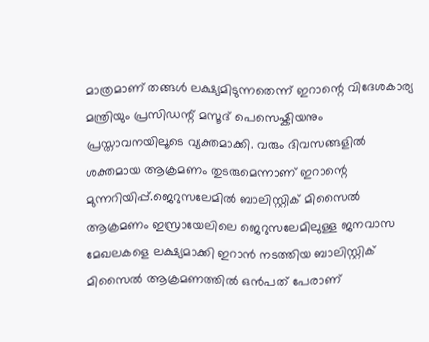മാത്രമാണ് തങ്ങൾ ലക്ഷ്യമിടുന്നതെന്ന് ഇറാന്റെ വിദേശകാര്യ മന്ത്രിയും പ്രസിഡന്റ് മസൂദ് പെസെഷ്കിയനും പ്രസ്താവനയിലൂടെ വ്യക്തമാക്കി. വരും ദിവസങ്ങളിൽ ശക്തമായ ആക്രമണം തുടരുമെന്നാണ് ഇറാന്റെ മുന്നറിയിപ്പ്.ജെറുസലേമിൽ ബാലിസ്റ്റിക് മിസൈൽ ആക്രമണം ഇസ്രായേലിലെ ജെറുസലേമിലുള്ള ജനവാസ മേഖലകളെ ലക്ഷ്യമാക്കി ഇറാൻ നടത്തിയ ബാലിസ്റ്റിക് മിസൈൽ ആക്രമണത്തിൽ ഒൻപത് പേരാണ്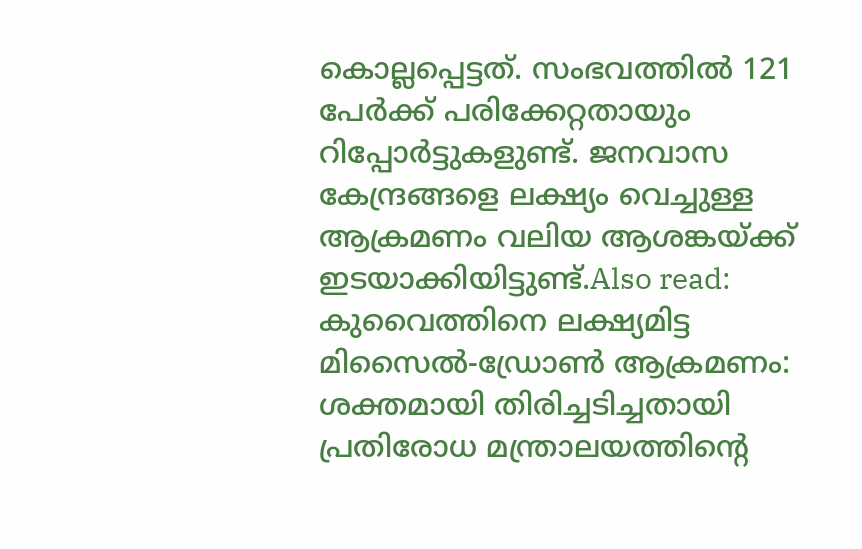കൊല്ലപ്പെട്ടത്. സംഭവത്തിൽ 121 പേർക്ക് പരിക്കേറ്റതായും റിപ്പോർട്ടുകളുണ്ട്. ജനവാസ കേന്ദ്രങ്ങളെ ലക്ഷ്യം വെച്ചുള്ള ആക്രമണം വലിയ ആശങ്കയ്ക്ക് ഇടയാക്കിയിട്ടുണ്ട്.Also read: കുവൈത്തിനെ ലക്ഷ്യമിട്ട മിസൈൽ-ഡ്രോൺ ആക്രമണം: ശക്തമായി തിരിച്ചടിച്ചതായി പ്രതിരോധ മന്ത്രാലയത്തിന്റെ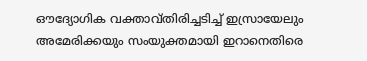ഔദ്യോഗിക വക്താവ്തിരിച്ചടിച്ച് ഇസ്രായേലും അമേരിക്കയും സംയുക്തമായി ഇറാനെതിരെ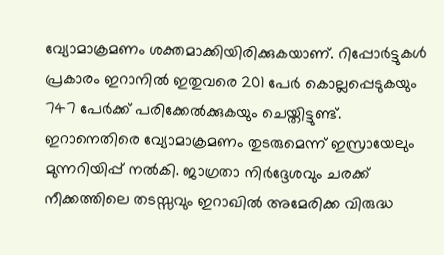വ്യോമാക്രമണം ശക്തമാക്കിയിരിക്കുകയാണ്. റിപ്പോർട്ടുകൾ പ്രകാരം ഇറാനിൽ ഇതുവരെ 201 പേർ കൊല്ലപ്പെടുകയും 747 പേർക്ക് പരിക്കേൽക്കുകയും ചെയ്തിട്ടുണ്ട്. ഇറാനെതിരെ വ്യോമാക്രമണം തുടരുമെന്ന് ഇസ്രായേലും മുന്നറിയിപ്പ് നൽകി. ജാഗ്രതാ നിർദ്ദേശവും ചരക്ക് നീക്കത്തിലെ തടസ്സവും ഇറാഖിൽ അമേരിക്ക വിരുദ്ധ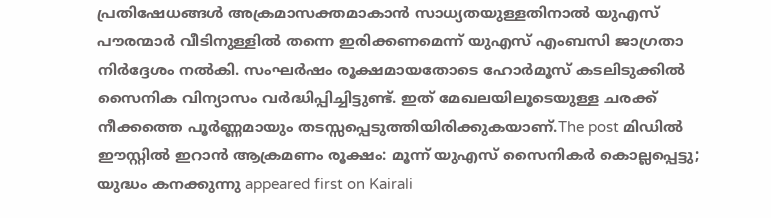പ്രതിഷേധങ്ങൾ അക്രമാസക്തമാകാൻ സാധ്യതയുള്ളതിനാൽ യുഎസ് പൗരന്മാർ വീടിനുള്ളിൽ തന്നെ ഇരിക്കണമെന്ന് യുഎസ് എംബസി ജാഗ്രതാ നിർദ്ദേശം നൽകി. സംഘർഷം രൂക്ഷമായതോടെ ഹോർമൂസ് കടലിടുക്കിൽ സൈനിക വിന്യാസം വർദ്ധിപ്പിച്ചിട്ടുണ്ട്. ഇത് മേഖലയിലൂടെയുള്ള ചരക്ക് നീക്കത്തെ പൂർണ്ണമായും തടസ്സപ്പെടുത്തിയിരിക്കുകയാണ്.The post മിഡിൽ ഈസ്റ്റിൽ ഇറാൻ ആക്രമണം രൂക്ഷം: മൂന്ന് യുഎസ് സൈനികർ കൊല്ലപ്പെട്ടു; യുദ്ധം കനക്കുന്നു appeared first on Kairali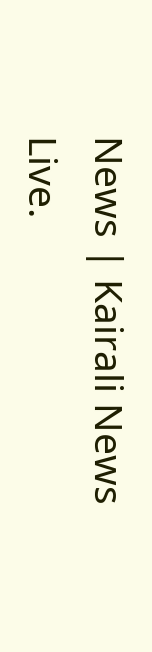News | Kairali News Live.